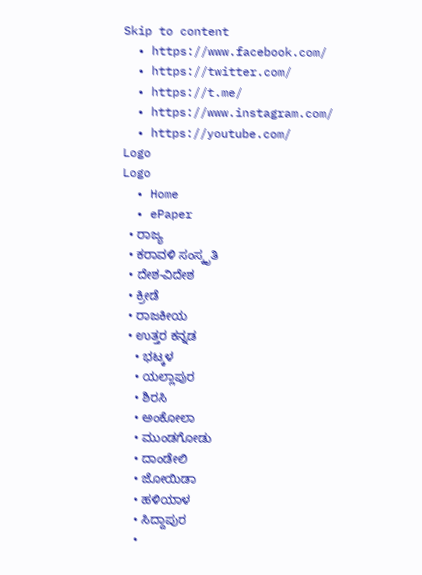Skip to content
  • https://www.facebook.com/
  • https://twitter.com/
  • https://t.me/
  • https://www.instagram.com/
  • https://youtube.com/
Logo
Logo
  • Home
  • ePaper
  • ರಾಜ್ಯ
  • ಕರಾವಳಿ ಸಂಸ್ಕೃತಿ
  • ದೇಶ-ವಿದೇಶ
  • ಕ್ರೀಡೆ
  • ರಾಜಕೀಯ
  • ಉತ್ತರ ಕನ್ನಡ
    • ಭಟ್ಕಳ
    • ಯಲ್ಲಾಪುರ
    • ಶಿರಸಿ
    • ಅಂಕೋಲಾ
    • ಮುಂಡಗೋಡು
    • ದಾಂಡೇಲಿ
    • ಜೋಯಿಡಾ
    • ಹಳಿಯಾಳ
    • ಸಿದ್ದಾಪುರ
    •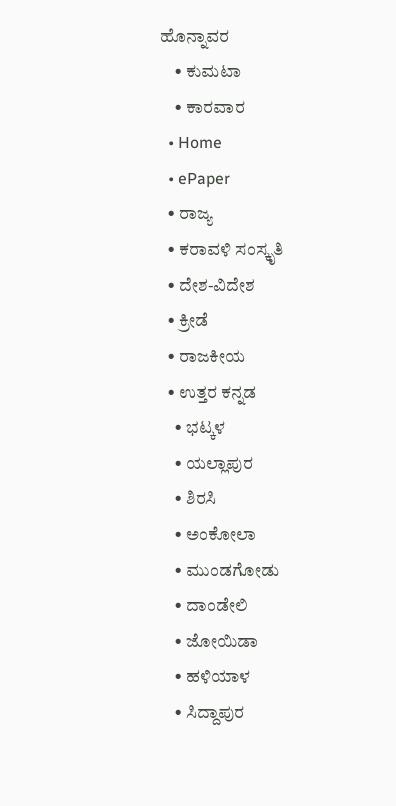ಹೊನ್ನಾವರ
    • ಕುಮಟಾ
    • ಕಾರವಾರ
  • Home
  • ePaper
  • ರಾಜ್ಯ
  • ಕರಾವಳಿ ಸಂಸ್ಕೃತಿ
  • ದೇಶ-ವಿದೇಶ
  • ಕ್ರೀಡೆ
  • ರಾಜಕೀಯ
  • ಉತ್ತರ ಕನ್ನಡ
    • ಭಟ್ಕಳ
    • ಯಲ್ಲಾಪುರ
    • ಶಿರಸಿ
    • ಅಂಕೋಲಾ
    • ಮುಂಡಗೋಡು
    • ದಾಂಡೇಲಿ
    • ಜೋಯಿಡಾ
    • ಹಳಿಯಾಳ
    • ಸಿದ್ದಾಪುರ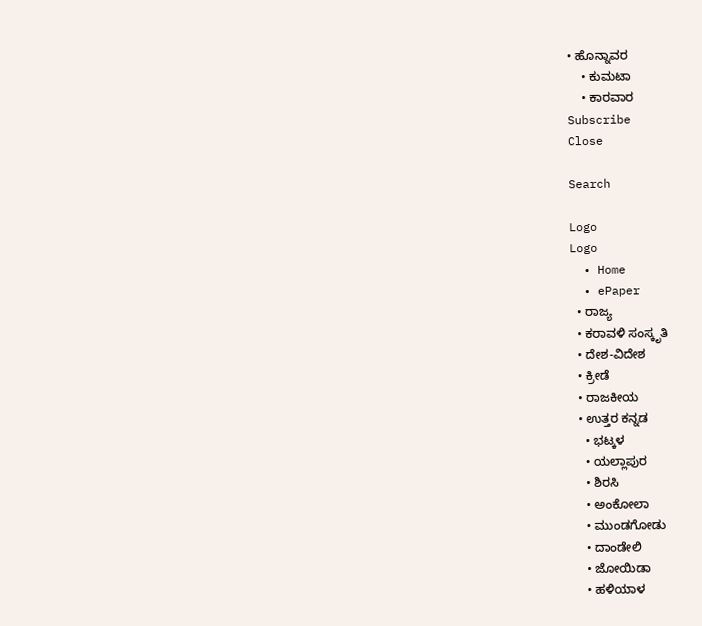• ಹೊನ್ನಾವರ
    • ಕುಮಟಾ
    • ಕಾರವಾರ
Subscribe
Close

Search

Logo
Logo
  • Home
  • ePaper
  • ರಾಜ್ಯ
  • ಕರಾವಳಿ ಸಂಸ್ಕೃತಿ
  • ದೇಶ-ವಿದೇಶ
  • ಕ್ರೀಡೆ
  • ರಾಜಕೀಯ
  • ಉತ್ತರ ಕನ್ನಡ
    • ಭಟ್ಕಳ
    • ಯಲ್ಲಾಪುರ
    • ಶಿರಸಿ
    • ಅಂಕೋಲಾ
    • ಮುಂಡಗೋಡು
    • ದಾಂಡೇಲಿ
    • ಜೋಯಿಡಾ
    • ಹಳಿಯಾಳ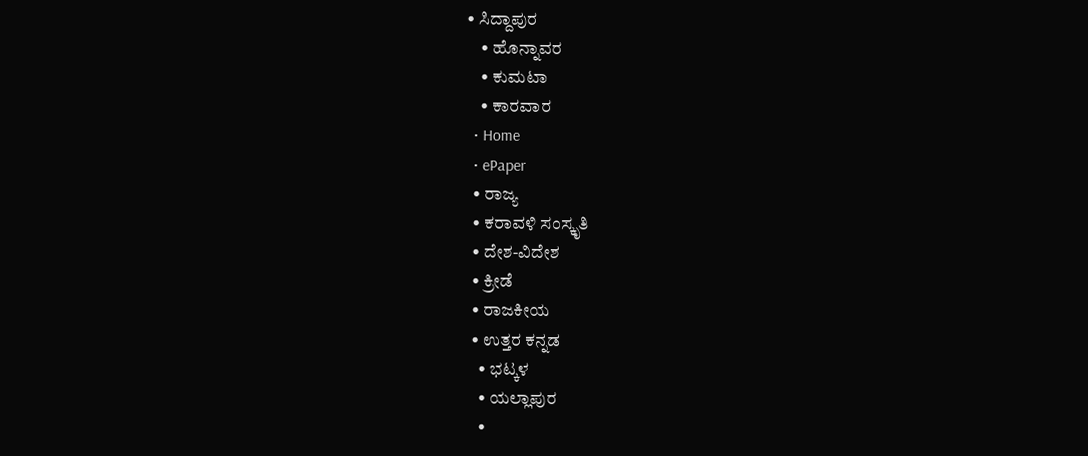• ಸಿದ್ದಾಪುರ
    • ಹೊನ್ನಾವರ
    • ಕುಮಟಾ
    • ಕಾರವಾರ
  • Home
  • ePaper
  • ರಾಜ್ಯ
  • ಕರಾವಳಿ ಸಂಸ್ಕೃತಿ
  • ದೇಶ-ವಿದೇಶ
  • ಕ್ರೀಡೆ
  • ರಾಜಕೀಯ
  • ಉತ್ತರ ಕನ್ನಡ
    • ಭಟ್ಕಳ
    • ಯಲ್ಲಾಪುರ
    •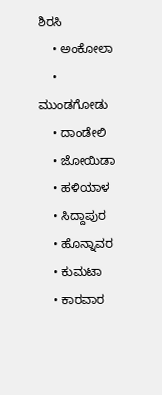ಶಿರಸಿ
    • ಅಂಕೋಲಾ
    • ಮುಂಡಗೋಡು
    • ದಾಂಡೇಲಿ
    • ಜೋಯಿಡಾ
    • ಹಳಿಯಾಳ
    • ಸಿದ್ದಾಪುರ
    • ಹೊನ್ನಾವರ
    • ಕುಮಟಾ
    • ಕಾರವಾರ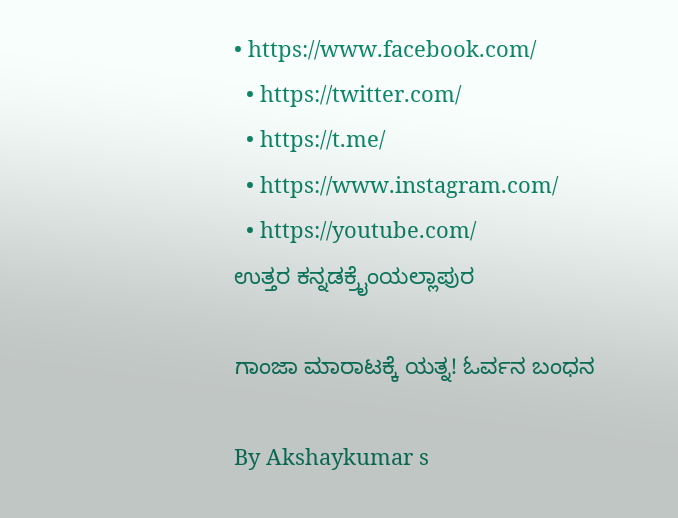• https://www.facebook.com/
  • https://twitter.com/
  • https://t.me/
  • https://www.instagram.com/
  • https://youtube.com/
ಉತ್ತರ ಕನ್ನಡಕ್ರೈಂಯಲ್ಲಾಪುರ

ಗಾಂಜಾ ಮಾರಾಟಕ್ಕೆ ಯತ್ನ! ಓರ್ವನ ಬಂಧನ

By Akshaykumar s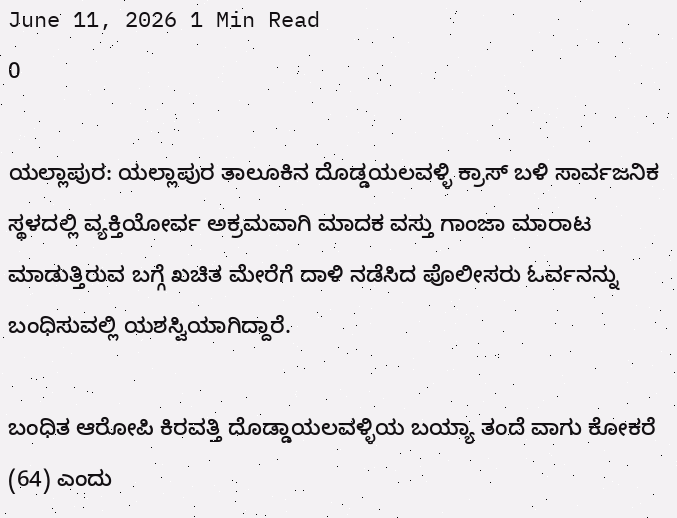June 11, 2026 1 Min Read
0

ಯಲ್ಲಾಪುರ: ಯಲ್ಲಾಪುರ ತಾಲೂಕಿನ ದೊಡ್ಡಯಲವಳ್ಳಿ ಕ್ರಾಸ್ ಬಳಿ ಸಾರ್ವಜನಿಕ ಸ್ಥಳದಲ್ಲಿ ವ್ಯಕ್ತಿಯೋರ್ವ ಅಕ್ರಮವಾಗಿ ಮಾದಕ ವಸ್ತು ಗಾಂಜಾ ಮಾರಾಟ ಮಾಡುತ್ತಿರುವ ಬಗ್ಗೆ ಖಚಿತ ಮೇರೆಗೆ ದಾಳಿ ನಡೆಸಿದ ಪೊಲೀಸರು ಓರ್ವನನ್ನು ಬಂಧಿಸುವಲ್ಲಿ ಯಶಸ್ವಿಯಾಗಿದ್ದಾರೆ.

ಬಂಧಿತ ಆರೋಪಿ ಕಿರವತ್ತಿ ದೊಡ್ಡಾಯಲವಳ್ಳಿಯ ಬಯ್ಯಾ ತಂದೆ ವಾಗು ಕೋಕರೆ (64) ಎಂದು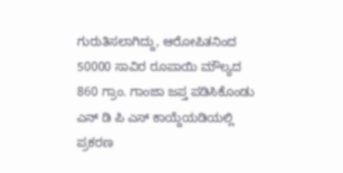ಗುರುತಿಸಲಾಗಿದ್ದು, ಆರೋಪಿತನಿಂದ 50000 ಸಾವಿರ ರೂಪಾಯಿ ಮೌಲ್ಯದ 860 ಗ್ರಾಂ. ಗಾಂಜಾ ಜಪ್ತ ಪಡಿಸಿಕೊಂಡು ಎನ್ ಡಿ ಪಿ ಎಸ್ ಕಾಯ್ದೆಯಡಿಯಲ್ಲಿ ಪ್ರಕರಣ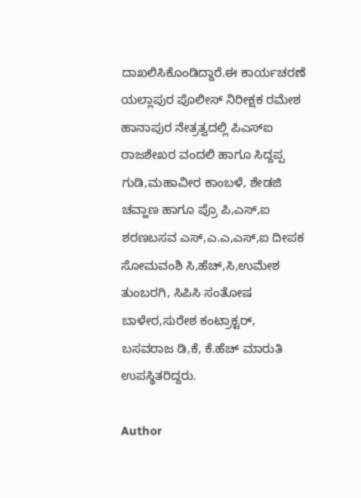ದಾಖಲಿಸಿಕೊಂಡಿದ್ದಾರೆ.ಈ ಕಾರ್ಯಚರಣೆ ಯಲ್ಲಾಪುರ ಪೊಲೀಸ್ ನಿರೀಕ್ಷಕ ರಮೇಶ ಹಾನಾಪುರ ನೇತ್ರತ್ವದಲ್ಲಿ ಪಿಎಸ್‌ಐ ರಾಜಶೇಖರ ವಂದಲಿ ಹಾಗೂ ಸಿದ್ದಪ್ಪ ಗುಡಿ,ಮಹಾವೀರ ಕಾಂಬಳೆ, ಶೇಡಜಿ ಚವ್ಹಾಣ ಹಾಗೂ ಪ್ರೊ ಪಿ,ಎಸ್,ಐ ಶರಣಬಸವ ಎಸ್,ಎ.ಎ,ಎಸ್,ಐ ದೀಪಕ ಸೋಮವಂಶಿ ಸಿ,ಹೆಚ್,ಸಿ,ಉಮೇಶ ತುಂಬರಗಿ, ಸಿಪಿಸಿ ಸಂತೋಷ ಬಾಳೇರ,ಸುರೇಶ ಕಂಟ್ರಾಕ್ಟರ್, ಬಸವರಾಜ ಡಿ,ಕೆ, ಕೆ.ಹೆಚ್ ಮಾರುತಿ ಉಪಸ್ಥಿತರಿದ್ದರು.

Author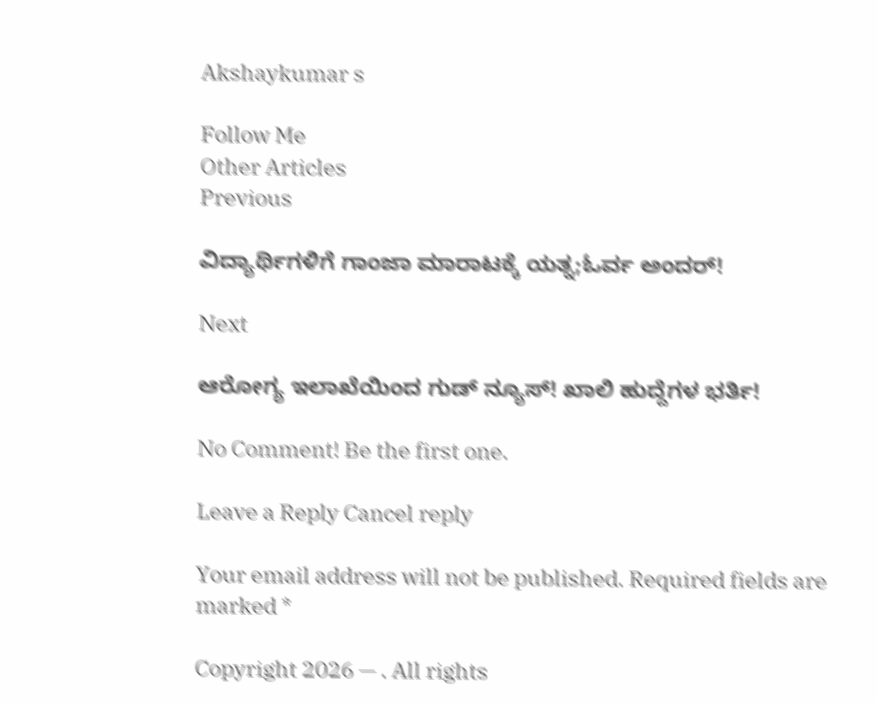Akshaykumar s

Follow Me
Other Articles
Previous

ವಿದ್ಯಾರ್ಥಿಗಳಿಗೆ ಗಾಂಜಾ ಮಾರಾಟಕ್ಕೆ ಯತ್ನ;ಓರ್ವ ಅಂದರ್!

Next

ಆರೋಗ್ಯ ಇಲಾಖೆಯಿಂದ ಗುಡ್ ನ್ಯೂಸ್! ಖಾಲಿ ಹುದ್ದೆಗಳ ಭರ್ತಿ!

No Comment! Be the first one.

Leave a Reply Cancel reply

Your email address will not be published. Required fields are marked *

Copyright 2026 — . All rights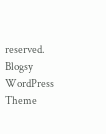reserved. Blogsy WordPress Theme